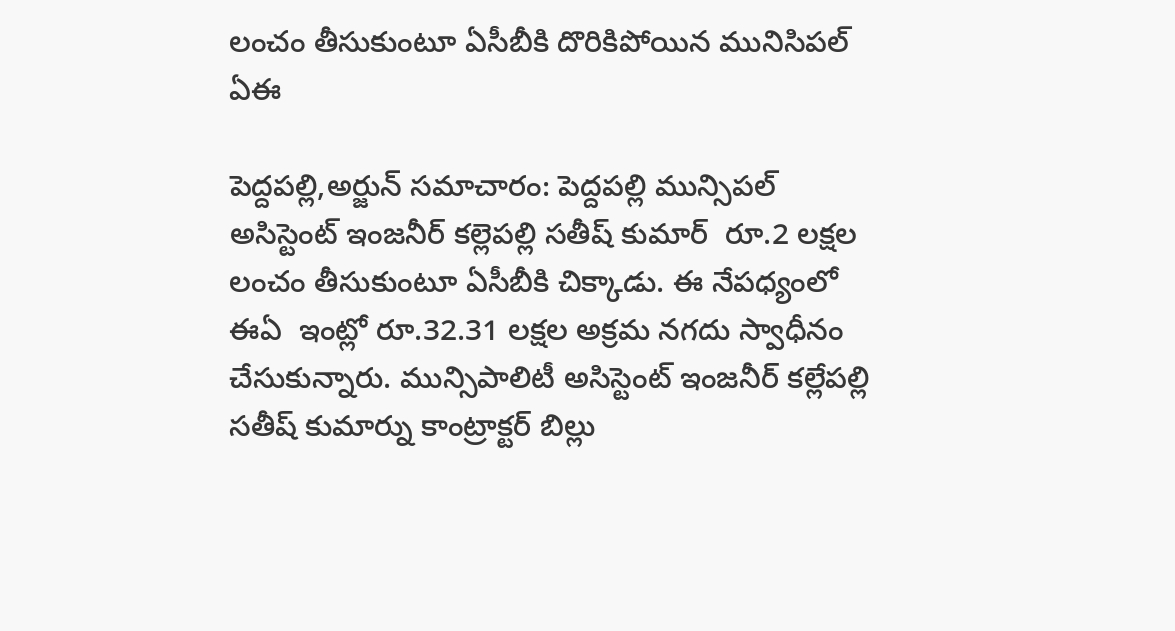లంచం తీసుకుంటూ ఏసీబీకి దొరికిపోయిన మునిసిపల్ ఏఈ

పెద్దపల్లి,అర్జున్ సమాచారం: పెద్దపల్లి మున్సిపల్ అసిస్టెంట్ ఇంజనీర్ కల్లెపల్లి సతీష్ కుమార్  రూ.2 లక్షల లంచం తీసుకుంటూ ఏసీబీకి చిక్కాడు. ఈ నేపధ్యంలో ఈఏ  ఇంట్లో రూ.32.31 లక్షల అక్రమ నగదు స్వాధీనం చేసుకున్నారు. మున్సిపాలిటీ అసిస్టెంట్ ఇంజనీర్ కల్లేపల్లి సతీష్ కుమార్ను కాంట్రాక్టర్ బిల్లు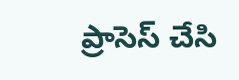ప్రాసెస్ చేసి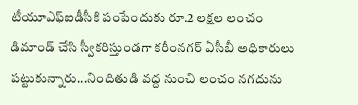టీయూఎఫ్ఐడీసీకి పంపేందుకు రూ.2 లక్షల లంచం డిమాండ్ చేసి స్వీకరిస్తుండగా కరీంనగర్ ఏసీబీ అధికారులు పట్టుకున్నారు...నిందితుడి వద్ద నుంచి లంచం నగదును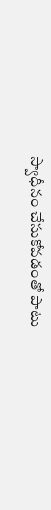స్వాధీనం చేసుకోవడంతో పాటు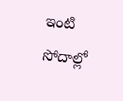ఇంటి సోదాల్లో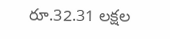రూ.32.31 లక్షల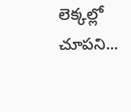లెక్కల్లో చూపని...